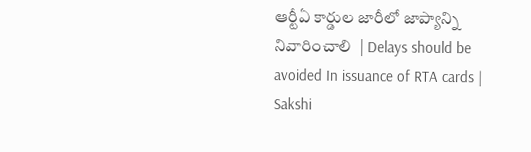ఆర్టీఏ కార్డుల జారీలో జాప్యాన్ని నివారించాలి  | Delays should be avoided In issuance of RTA cards | Sakshi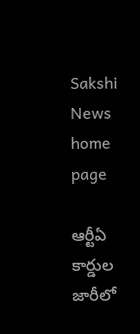Sakshi News home page

ఆర్టీఏ కార్డుల జారీలో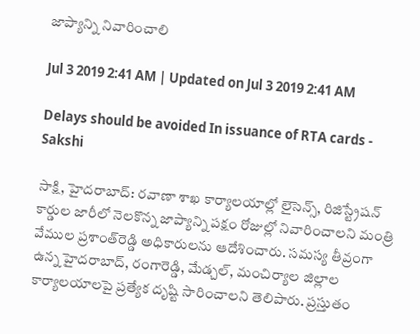జాప్యాన్ని నివారించాలి

Jul 3 2019 2:41 AM | Updated on Jul 3 2019 2:41 AM

Delays should be avoided In issuance of RTA cards - Sakshi

సాక్షి, హైదరాబాద్‌: రవాణా శాఖ కార్యాలయాల్లో లైసెన్స్, రిజిస్ట్రేషన్‌ కార్డుల జారీలో నెలకొన్న జాప్యాన్ని పక్షం రోజుల్లో నివారించాలని మంత్రి వేముల ప్రశాంత్‌రెడ్డి అధికారులను ఆదేశించారు. సమస్య తీవ్రంగా ఉన్న హైదరాబాద్, రంగారెడ్డి, మేడ్చల్, మంచిర్యాల జిల్లాల కార్యాలయాలపై ప్రత్యేక దృష్టి సారించాలని తెలిపారు. ప్రస్తుతం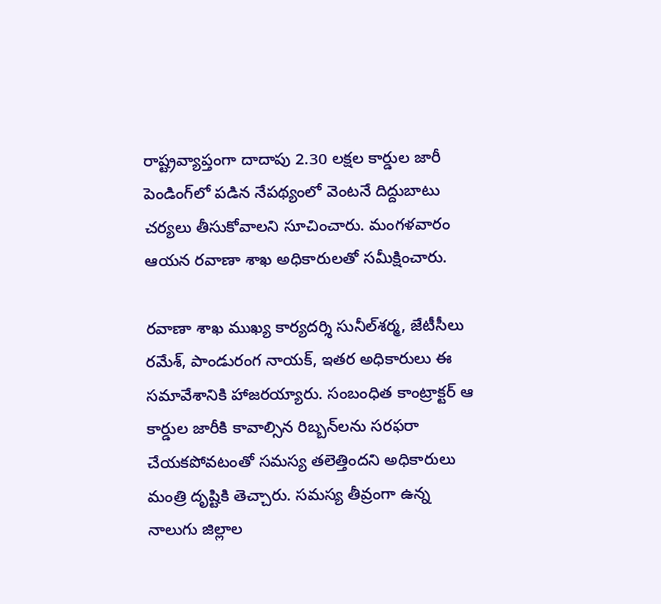రాష్ట్రవ్యాప్తంగా దాదాపు 2.30 లక్షల కార్డుల జారీ పెండింగ్‌లో పడిన నేపథ్యంలో వెంటనే దిద్దుబాటు చర్యలు తీసుకోవాలని సూచించారు. మంగళవారం ఆయన రవాణా శాఖ అధికారులతో సమీక్షించారు.

రవాణా శాఖ ముఖ్య కార్యదర్శి సునీల్‌శర్మ, జేటీసీలు రమేశ్, పాండురంగ నాయక్, ఇతర అధికారులు ఈ సమావేశానికి హాజరయ్యారు. సంబంధిత కాంట్రాక్టర్‌ ఆ కార్డుల జారీకి కావాల్సిన రిబ్బన్‌లను సరఫరా చేయకపోవటంతో సమస్య తలెత్తిందని అధికారులు మంత్రి దృష్టికి తెచ్చారు. సమస్య తీవ్రంగా ఉన్న నాలుగు జిల్లాల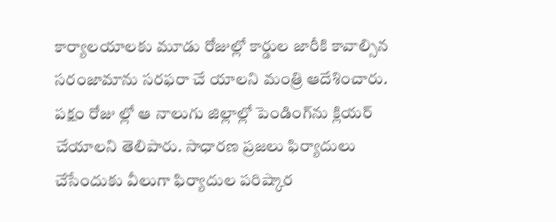కార్యాలయాలకు మూడు రోజుల్లో కార్డుల జారీకి కావాల్సిన సరంజామాను సరఫరా చే యాలని మంత్రి ఆదేశించారు. పక్షం రోజు ల్లో ఆ నాలుగు జిల్లాల్లో పెండింగ్‌ను క్లియర్‌ చేయాలని తెలిపారు. సాధారణ ప్రజలు ఫిర్యాదులు చేసేందుకు వీలుగా ఫిర్యాదుల పరిష్కార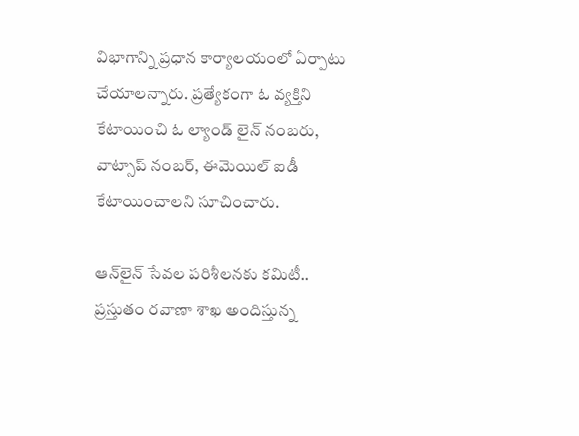విభాగాన్ని ప్రధాన కార్యాలయంలో ఏర్పాటు చేయాలన్నారు. ప్రత్యేకంగా ఓ వ్యక్తిని కేటాయించి ఓ ల్యాండ్‌ లైన్‌ నంబరు, వాట్సాప్‌ నంబర్, ఈమెయిల్‌ ఐడీ కేటాయించాలని సూచించారు.

ఆన్‌లైన్‌ సేవల పరిశీలనకు కమిటీ..
ప్రస్తుతం రవాణా శాఖ అందిస్తున్న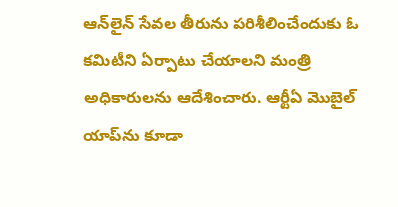ఆన్‌లైన్‌ సేవల తీరును పరిశీలించేందుకు ఓ కమిటీని ఏర్పాటు చేయాలని మంత్రి అధికారులను ఆదేశించారు. ఆర్టీఏ మొబైల్‌ యాప్‌ను కూడా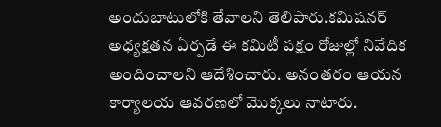అందుబాటులోకి తేవాలని తెలిపారు.కమిషనర్‌ అధ్యక్షతన ఏర్పడే ఈ కమిటీ పక్షం రోజుల్లో నివేదిక అందించాలని ఆదేశించారు. అనంతరం ఆయన కార్యాలయ ఆవరణలో మొక్కలు నాటారు.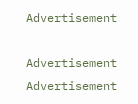Advertisement

Advertisement
Advertisement